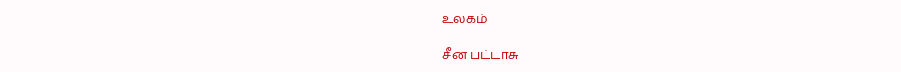உலகம்

சீன பட்டாசு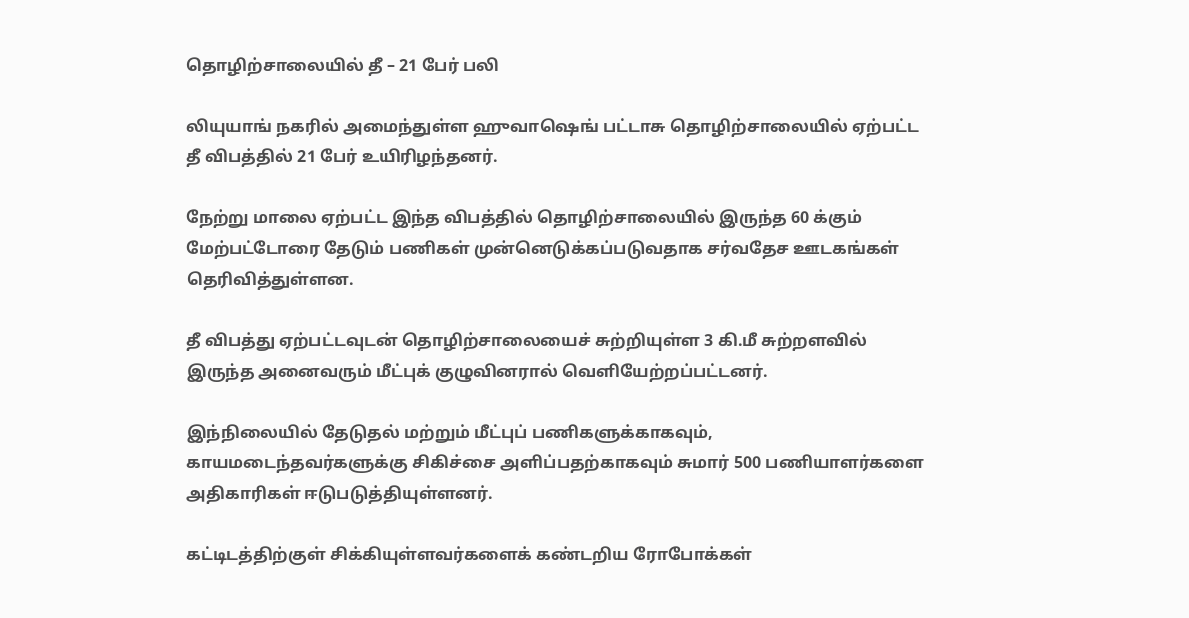தொழிற்சாலையில் தீ – 21 பேர் பலி

லியுயாங் நகரில் அமைந்துள்ள ஹுவாஷெங் பட்டாசு தொழிற்சாலையில் ஏற்பட்ட தீ விபத்தில் 21 பேர் உயிரிழந்தனர்.

நேற்று மாலை ஏற்பட்ட இந்த விபத்தில் தொழிற்சாலையில் இருந்த 60 க்கும் மேற்பட்டோரை தேடும் பணிகள் முன்னெடுக்கப்படுவதாக சர்வதேச ஊடகங்கள் தெரிவித்துள்ளன.

தீ விபத்து ஏற்பட்டவுடன் தொழிற்சாலையைச் சுற்றியுள்ள 3 கி.மீ சுற்றளவில் இருந்த அனைவரும் மீட்புக் குழுவினரால் வெளியேற்றப்பட்டனர்.

இந்நிலையில் தேடுதல் மற்றும் மீட்புப் பணிகளுக்காகவும், காயமடைந்தவர்களுக்கு சிகிச்சை அளிப்பதற்காகவும் சுமார் 500 பணியாளர்களை அதிகாரிகள் ஈடுபடுத்தியுள்ளனர்.

கட்டிடத்திற்குள் சிக்கியுள்ளவர்களைக் கண்டறிய ரோபோக்கள்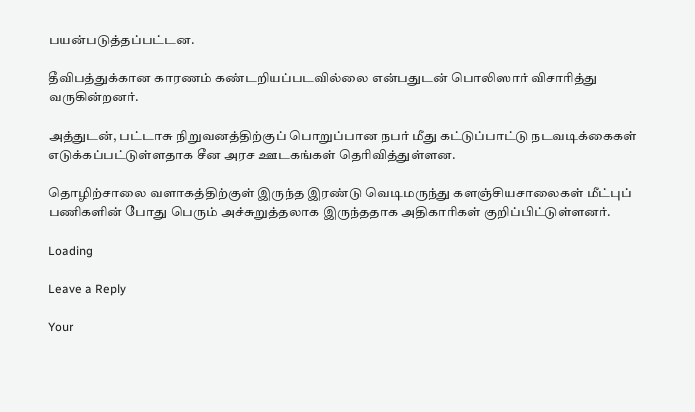பயன்படுத்தப்பட்டன.

தீவிபத்துக்கான காரணம் கண்டறியப்படவில்லை என்பதுடன் பொலிஸார் விசாரித்து வருகின்றனர்.

அத்துடன், பட்டாசு நிறுவனத்திற்குப் பொறுப்பான நபர் மீது கட்டுப்பாட்டு நடவடிக்கைகள் எடுக்கப்பட்டுள்ளதாக சீன அரச ஊடகங்கள் தெரிவித்துள்ளன.

தொழிற்சாலை வளாகத்திற்குள் இருந்த இரண்டு வெடிமருந்து களஞ்சியசாலைகள் மீட்புப் பணிகளின் போது பெரும் அச்சுறுத்தலாக இருந்ததாக அதிகாரிகள் குறிப்பிட்டுள்ளனர்.

Loading

Leave a Reply

Your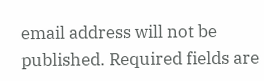email address will not be published. Required fields are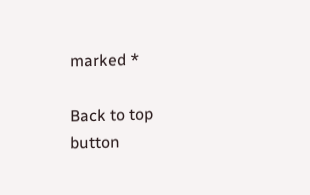marked *

Back to top button